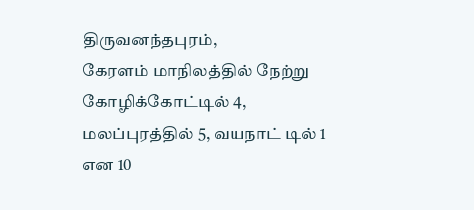திருவனந்தபுரம்,
கேரளம் மாநிலத்தில் நேற்று கோழிக்கோட்டில் 4, மலப்புரத்தில் 5, வயநாட் டில் 1 என 10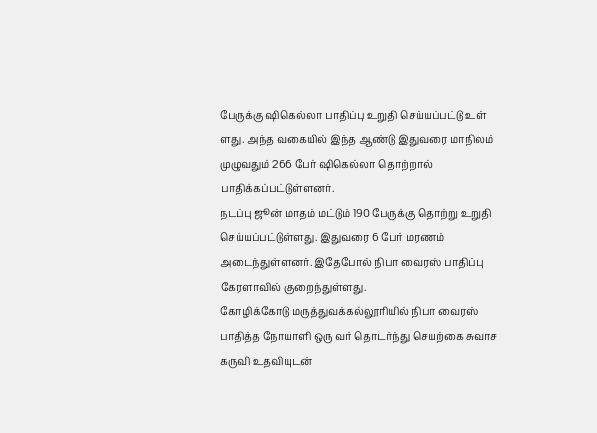பேருக்கு ஷிகெல்லா பாதிப்பு உறுதி செய்யப்பட்டு உள் ளது. அந்த வகையில் இந்த ஆண்டு இதுவரை மாநிலம் முழுவதும் 266 பேர் ஷிகெல்லா தொற்றால் பாதிக்கப்பட்டுள்ளனர்.
நடப்பு ஜூன் மாதம் மட்டும் 190 பேருக்கு தொற்று உறுதி செய்யப்பட்டுள்ளது. இதுவரை 6 பேர் மரணம் அடைந்துள்ளனர். இதேபோல் நிபா வைரஸ் பாதிப்பு கேரளாவில் குறைந்துள்ளது.
கோழிக்கோடு மருத்துவக்கல்லூரியில் நிபா வைரஸ் பாதித்த நோயாளி ஒரு வர் தொடர்ந்து செயற்கை சுவாச கருவி உதவியுடன்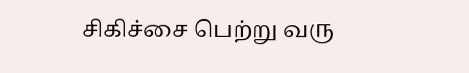சிகிச்சை பெற்று வரு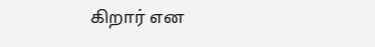கிறார் என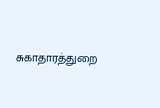சுகாதாரத்துறை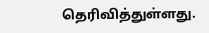தெரிவித்துள்ளது.